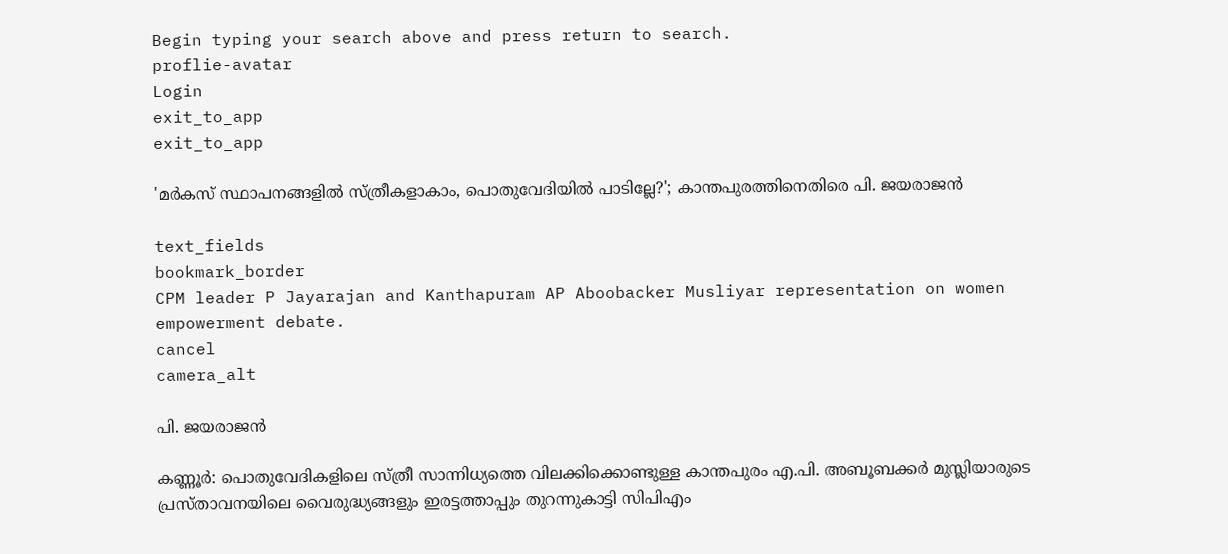Begin typing your search above and press return to search.
proflie-avatar
Login
exit_to_app
exit_to_app

'മർകസ് സ്ഥാപനങ്ങളിൽ സ്ത്രീകളാകാം, പൊതുവേദിയിൽ പാടില്ലേ?'; കാന്തപുരത്തിനെതിരെ പി. ജയരാജൻ

text_fields
bookmark_border
CPM leader P Jayarajan and Kanthapuram AP Aboobacker Musliyar representation on women empowerment debate.
cancel
camera_alt

പി. ജയരാജൻ

കണ്ണൂർ: പൊതുവേദികളിലെ സ്ത്രീ സാന്നിധ്യത്തെ വിലക്കിക്കൊണ്ടുള്ള കാന്തപുരം എ.പി. അബൂബക്കർ മുസ്ലിയാരുടെ പ്രസ്താവനയിലെ വൈരുദ്ധ്യങ്ങളും ഇരട്ടത്താപ്പും തുറന്നുകാട്ടി സിപിഎം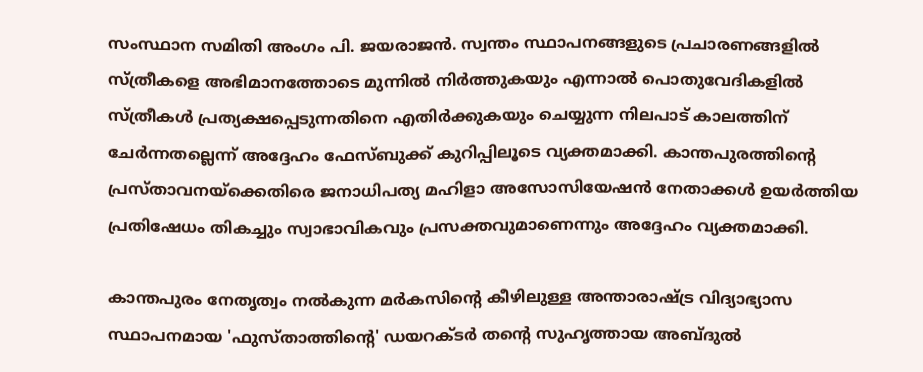സംസ്ഥാന സമിതി അംഗം പി. ജയരാജൻ. സ്വന്തം സ്ഥാപനങ്ങളുടെ പ്രചാരണങ്ങളിൽ സ്ത്രീകളെ അഭിമാനത്തോടെ മുന്നിൽ നിർത്തുകയും എന്നാൽ പൊതുവേദികളിൽ സ്ത്രീകൾ പ്രത്യക്ഷപ്പെടുന്നതിനെ എതിർക്കുകയും ചെയ്യുന്ന നിലപാട് കാലത്തിന് ചേർന്നതല്ലെന്ന് അദ്ദേഹം ഫേസ്ബുക്ക് കുറിപ്പിലൂടെ വ്യക്തമാക്കി. കാന്തപുരത്തിന്റെ പ്രസ്താവനയ്‌ക്കെതിരെ ജനാധിപത്യ മഹിളാ അസോസിയേഷൻ നേതാക്കൾ ഉയർത്തിയ പ്രതിഷേധം തികച്ചും സ്വാഭാവികവും പ്രസക്തവുമാണെന്നും അദ്ദേഹം വ്യക്തമാക്കി.

കാന്തപുരം നേതൃത്വം നൽകുന്ന മർകസിന്റെ കീഴിലുള്ള അന്താരാഷ്ട്ര വിദ്യാഭ്യാസ സ്ഥാപനമായ 'ഫുസ്താത്തിന്റെ' ഡയറക്ടർ തന്റെ സുഹൃത്തായ അബ്ദുൽ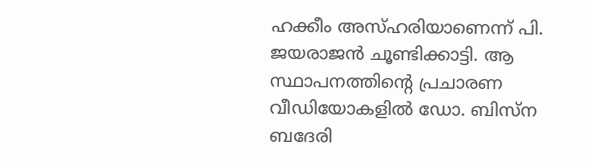ഹക്കീം അസ്ഹരിയാണെന്ന് പി. ജയരാജൻ ചൂണ്ടിക്കാട്ടി. ആ സ്ഥാപനത്തിന്റെ പ്രചാരണ വീഡിയോകളിൽ ഡോ. ബിസ്ന ബദേരി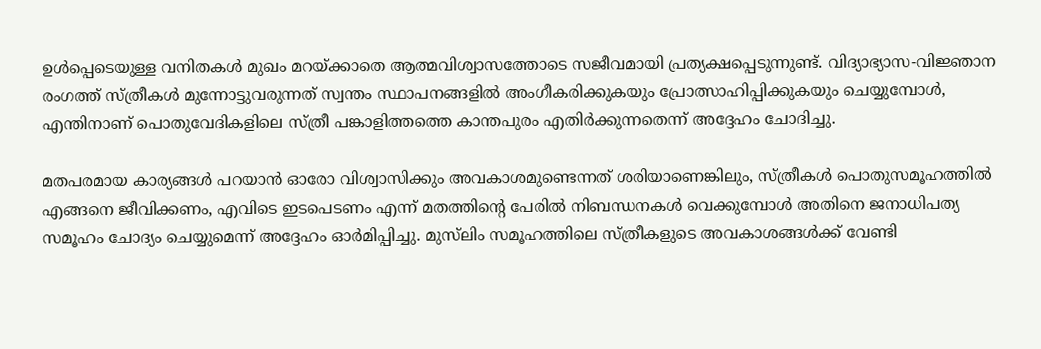ഉൾപ്പെടെയുള്ള വനിതകൾ മുഖം മറയ്ക്കാതെ ആത്മവിശ്വാസത്തോടെ സജീവമായി പ്രത്യക്ഷപ്പെടുന്നുണ്ട്. വിദ്യാഭ്യാസ-വിജ്ഞാന രംഗത്ത് സ്ത്രീകൾ മുന്നോട്ടുവരുന്നത് സ്വന്തം സ്ഥാപനങ്ങളിൽ അംഗീകരിക്കുകയും പ്രോത്സാഹിപ്പിക്കുകയും ചെയ്യുമ്പോൾ, എന്തിനാണ് പൊതുവേദികളിലെ സ്ത്രീ പങ്കാളിത്തത്തെ കാന്തപുരം എതിർക്കുന്നതെന്ന് അദ്ദേഹം ചോദിച്ചു.

മതപരമായ കാര്യങ്ങൾ പറയാൻ ഓരോ വിശ്വാസിക്കും അവകാശമുണ്ടെന്നത് ശരിയാണെങ്കിലും, സ്ത്രീകൾ പൊതുസമൂഹത്തിൽ എങ്ങനെ ജീവിക്കണം, എവിടെ ഇടപെടണം എന്ന് മതത്തിന്റെ പേരിൽ നിബന്ധനകൾ വെക്കുമ്പോൾ അതിനെ ജനാധിപത്യ സമൂഹം ചോദ്യം ചെയ്യുമെന്ന് അദ്ദേഹം ഓർമിപ്പിച്ചു. മുസ്‌ലിം സമൂഹത്തിലെ സ്ത്രീകളുടെ അവകാശങ്ങൾക്ക് വേണ്ടി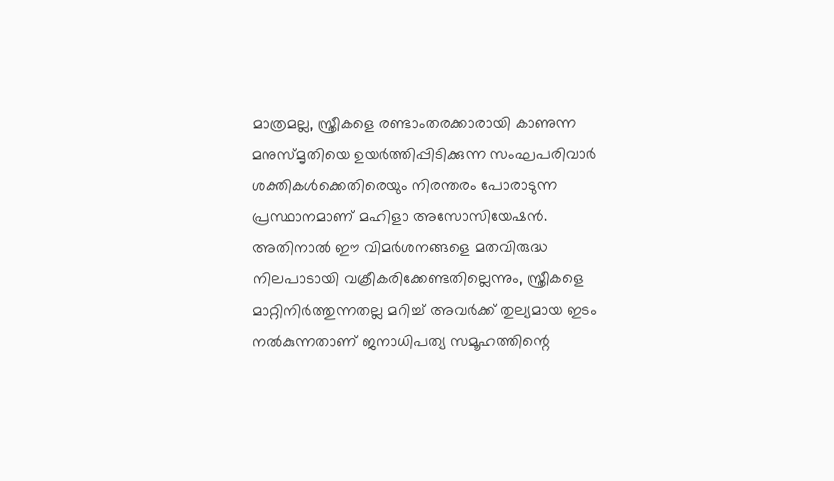മാത്രമല്ല, സ്ത്രീകളെ രണ്ടാംതരക്കാരായി കാണുന്ന മനുസ്മൃതിയെ ഉയർത്തിപ്പിടിക്കുന്ന സംഘപരിവാർ ശക്തികൾക്കെതിരെയും നിരന്തരം പോരാടുന്ന പ്രസ്ഥാനമാണ് മഹിളാ അസോസിയേഷൻ. അതിനാൽ ഈ വിമർശനങ്ങളെ മതവിരുദ്ധ നിലപാടായി വക്രീകരിക്കേണ്ടതില്ലെന്നും, സ്ത്രീകളെ മാറ്റിനിർത്തുന്നതല്ല മറിച്ച് അവർക്ക് തുല്യമായ ഇടം നൽകുന്നതാണ് ജനാധിപത്യ സമൂഹത്തിന്റെ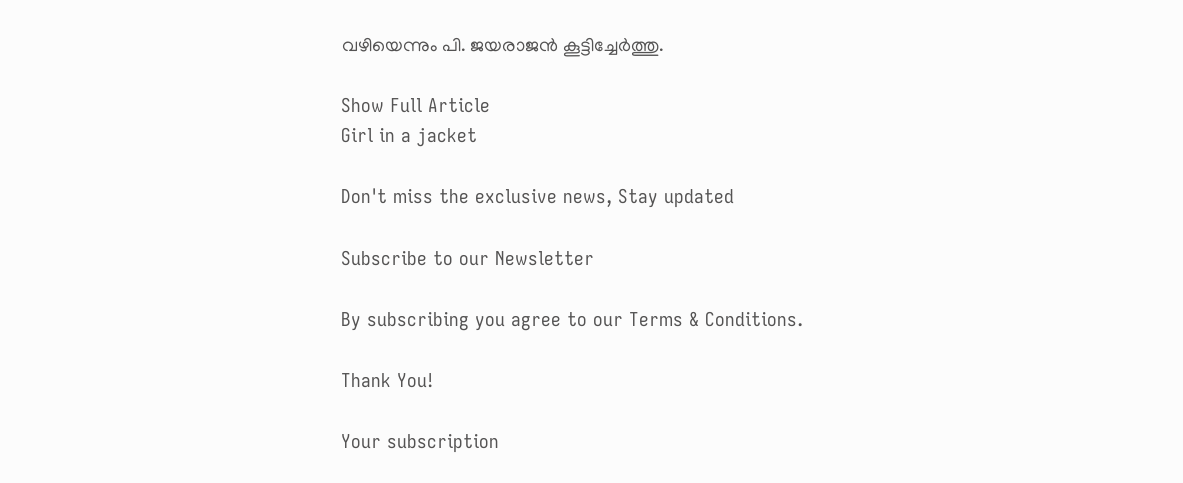വഴിയെന്നും പി. ജയരാജൻ കൂട്ടിച്ചേർത്തു.

Show Full Article
Girl in a jacket

Don't miss the exclusive news, Stay updated

Subscribe to our Newsletter

By subscribing you agree to our Terms & Conditions.

Thank You!

Your subscription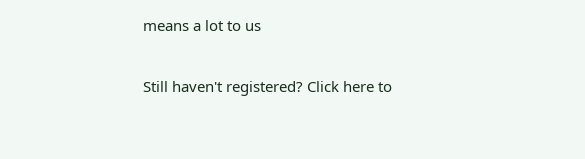means a lot to us

Still haven't registered? Click here to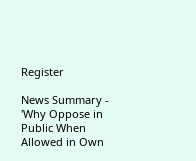Register

News Summary - 'Why Oppose in Public When Allowed in Own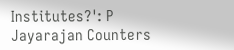Institutes?': P Jayarajan Counters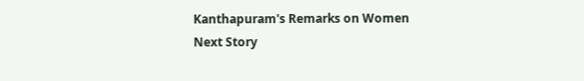Kanthapuram's Remarks on Women
Next Story